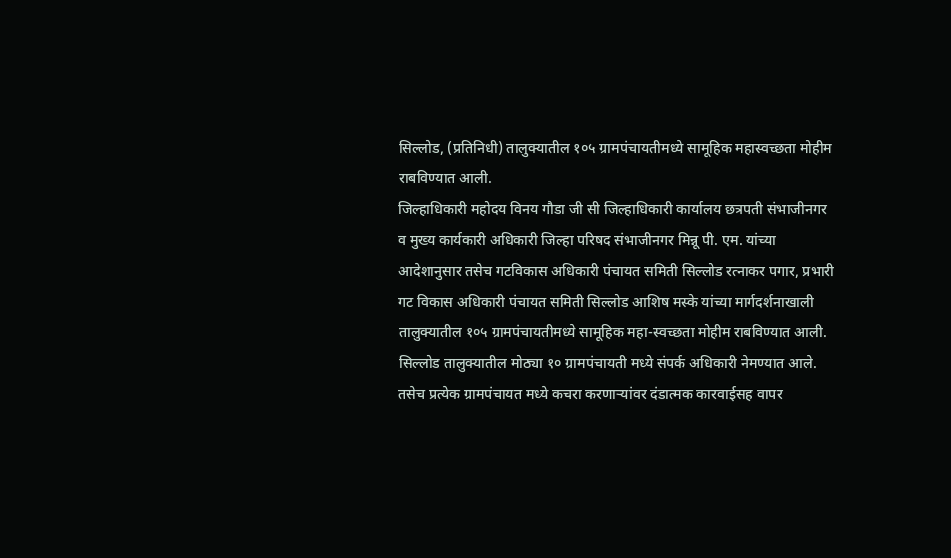सिल्लोड, (प्रतिनिधी) तालुक्यातील १०५ ग्रामपंचायतीमध्ये सामूहिक महास्वच्छता मोहीम राबविण्यात आली.
जिल्हाधिकारी महोदय विनय गौडा जी सी जिल्हाधिकारी कार्यालय छत्रपती संभाजीनगर व मुख्य कार्यकारी अधिकारी जिल्हा परिषद संभाजीनगर मिन्नू पी. एम. यांच्या आदेशानुसार तसेच गटविकास अधिकारी पंचायत समिती सिल्लोड रत्नाकर पगार, प्रभारी गट विकास अधिकारी पंचायत समिती सिल्लोड आशिष मस्के यांच्या मार्गदर्शनाखाली तालुक्यातील १०५ ग्रामपंचायतीमध्ये सामूहिक महा-स्वच्छता मोहीम राबविण्यात आली. सिल्लोड तालुक्यातील मोठ्या १० ग्रामपंचायती मध्ये संपर्क अधिकारी नेमण्यात आले.
तसेच प्रत्येक ग्रामपंचायत मध्ये कचरा करणाऱ्यांवर दंडात्मक कारवाईसह वापर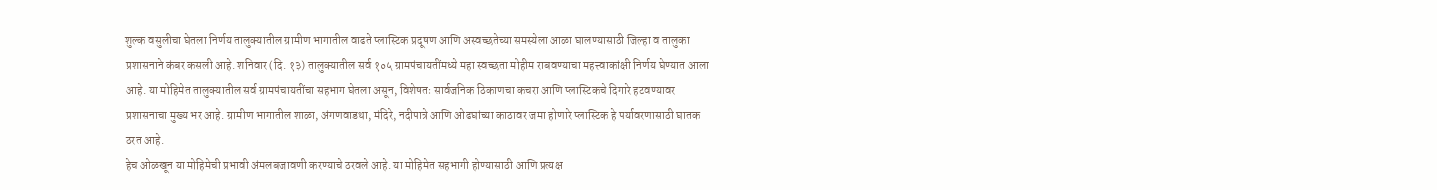शुल्क वसुलीचा घेतला निर्णय तालुक्यातील ग्रामीण भागातील वाढते प्लास्टिक प्रदूषण आणि अस्वच्छतेच्या समस्येला आळा घालण्यासाठी जिल्हा व तालुका प्रशासनाने कंबर कसली आहे. शनिवार (दि. १३) तालुक्यातील सर्व १०५ ग्रामपंचायतींमध्ये महा स्वच्छता मोहीम राबवण्याचा महत्त्वाकांक्षी निर्णय घेण्यात आला आहे. या मोहिमेत तालुक्यातील सर्व ग्रामपंचायतींचा सहभाग घेतला असून, विशेषतः सार्वजनिक ठिकाणचा कचरा आणि प्लास्टिकचे दिगारे हटवण्यावर प्रशासनाचा मुख्य भर आहे. ग्रामीण भागातील शाळा, अंगणवाडथा, मंदिरे, नदीपात्रे आणि ओढघांच्या काठावर जमा होणारे प्लास्टिक हे पर्यावरणासाठी घातक ठरत आहे.
हेच ओळखून या मोहिमेची प्रभावी अंमलबजावणी करण्याचे ठरवले आहे. या मोहिमेत सहभागी होण्यासाठी आणि प्रत्यक्ष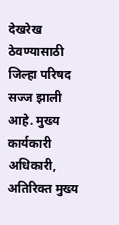देखरेख ठेवण्यासाठी जिल्हा परिषद सज्ज झाली आहे. मुख्य कार्यकारी अधिकारी, अतिरिक्त मुख्य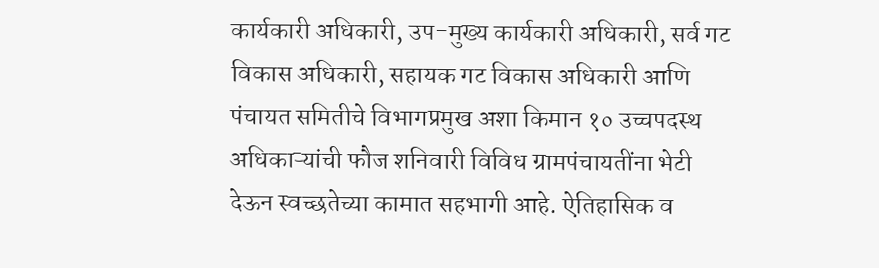कार्यकारी अधिकारी, उप-मुख्य कार्यकारी अधिकारी, सर्व गट विकास अधिकारी, सहायक गट विकास अधिकारी आणि पंचायत समितीचे विभागप्रमुख अशा किमान १० उच्चपदस्थ अधिकाऱ्यांची फौज शनिवारी विविध ग्रामपंचायतींना भेटी देऊन स्वच्छतेच्या कामात सहभागी आहे. ऐतिहासिक व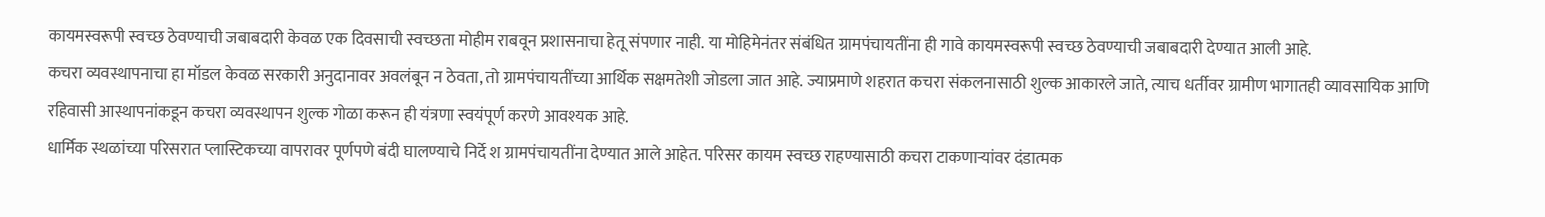कायमस्वरूपी स्वच्छ ठेवण्याची जबाबदारी केवळ एक दिवसाची स्वच्छता मोहीम राबवून प्रशासनाचा हेतू संपणार नाही. या मोहिमेनंतर संबंधित ग्रामपंचायतींना ही गावे कायमस्वरूपी स्वच्छ ठेवण्याची जबाबदारी देण्यात आली आहे.
कचरा व्यवस्थापनाचा हा मॉडल केवळ सरकारी अनुदानावर अवलंबून न ठेवता, तो ग्रामपंचायतींच्या आर्थिक सक्षमतेशी जोडला जात आहे. ज्याप्रमाणे शहरात कचरा संकलनासाठी शुल्क आकारले जाते, त्याच धर्तीवर ग्रामीण भागातही व्यावसायिक आणि रहिवासी आस्थापनांकडून कचरा व्यवस्थापन शुल्क गोळा करून ही यंत्रणा स्वयंपूर्ण करणे आवश्यक आहे.
धार्मिक स्थळांच्या परिसरात प्लास्टिकच्या वापरावर पूर्णपणे बंदी घालण्याचे निर्दे श ग्रामपंचायतींना देण्यात आले आहेत. परिसर कायम स्वच्छ राहण्यासाठी कचरा टाकणाऱ्यांवर दंडात्मक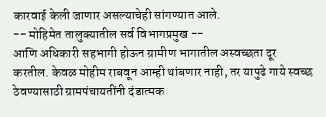कारवाई केली जाणार असल्याचेही सांगण्यात आले.
-- मोहिमेत तालुक्यातील सर्व विभागप्रमुख --
आणि अधिकारी सहभागी होऊन ग्रामीण भागातील अस्वच्छता दूर करतील. केवळ मोहीम राबवून आम्ही थांबणार नाही, तर यापुढे गाये स्वच्छ ठेवण्यासाठी ग्रामपंचायतींनी दंडात्मक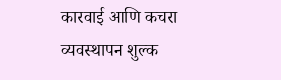कारवाई आणि कचरा व्यवस्थापन शुल्क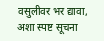वसुलीवर भर द्यावा, अशा स्पष्ट सूचना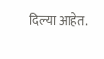दिल्या आहेत.